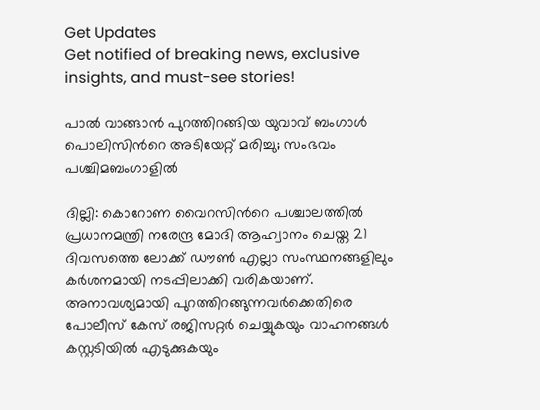Get Updates
Get notified of breaking news, exclusive insights, and must-see stories!

പാല്‍ വാങ്ങാന്‍ പുറത്തിറങ്ങിയ യുവാവ് ബംഗാള്‍ പൊലിസിന്‍റെ അടിയേറ്റ് മരിച്ചു; സംഭവം പശ്ചിമബംഗാളില്‍

ദില്ലി: കൊറോണ വൈറസിന്‍റെ പശ്ചാലത്തില്‍ പ്രധാനമന്ത്രി നരേന്ദ്ര മോദി ആഹ്വാനം ചെയ്ത 21 ദിവസത്തെ ലോക്ക് ഡൗണ്‍ എല്ലാ സംസ്ഥനങ്ങളിലും കര്‍ശനമായി നടപ്പിലാക്കി വരികയാണ്. അനാവശ്യമായി പുറത്തിറങ്ങുന്നവര്‍ക്കെതിരെ പോലീസ് കേസ് രജിസറ്റര്‍ ചെയ്യുകയും വാഹനങ്ങള്‍ കസ്റ്റടിയില്‍ എടുക്കുകയും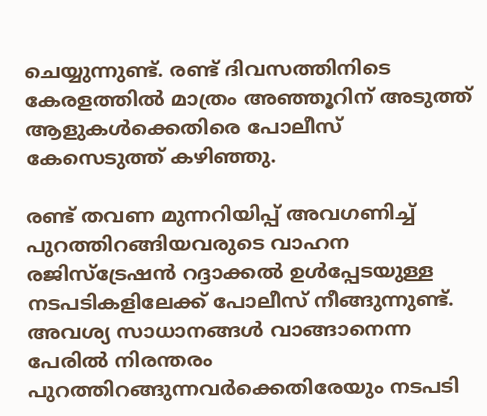ചെയ്യുന്നുണ്ട്. രണ്ട് ദിവസത്തിനിടെ കേരളത്തില്‍ മാത്രം അഞ്ഞൂറിന് അടുത്ത് ആളുകള്‍ക്കെതിരെ പോലീസ് കേസെടുത്ത് കഴിഞ്ഞു.

രണ്ട് തവണ മുന്നറിയിപ്പ് അവഗണിച്ച് പുറത്തിറങ്ങിയവരുടെ വാഹന രജിസ്ട്രേഷന്‍ റദ്ദാക്കല്‍ ഉള്‍പ്പേടയുള്ള നടപടികളിലേക്ക് പോലീസ് നീങ്ങുന്നുണ്ട്. അവശ്യ സാധാനങ്ങള്‍ വാങ്ങാനെന്ന പേരില്‍ നിരന്തരം പുറത്തിറങ്ങുന്നവര്‍ക്കെതിരേയും നടപടി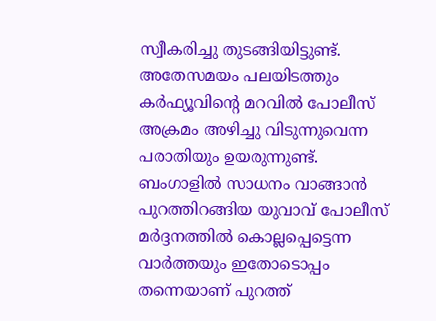സ്വീകരിച്ചു തുടങ്ങിയിട്ടുണ്ട്. അതേസമയം പലയിടത്തും കര്‍ഫ്യൂവിന്‍റെ മറവില്‍ പോലീസ് അക്രമം അഴിച്ചു വിടുന്നുവെന്ന പരാതിയും ഉയരുന്നുണ്ട്. ബംഗാളില്‍ സാധനം വാങ്ങാന്‍ പുറത്തിറങ്ങിയ യുവാവ് പോലീസ് മര്‍ദ്ദനത്തില്‍ കൊല്ലപ്പെട്ടെന്ന വാര്‍ത്തയും ഇതോടൊപ്പം തന്നെയാണ് പുറത്ത്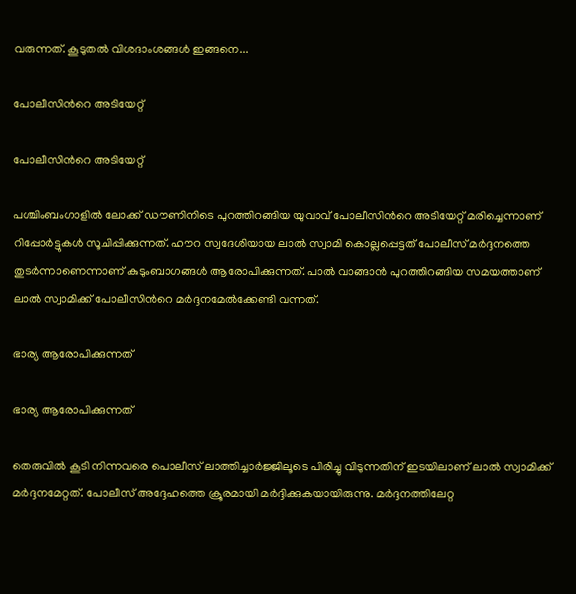വരുന്നത്. കൂടുതല്‍ വിശദാംശങ്ങള്‍ ഇങ്ങനെ...

പോലീസിന്‍റെ അടിയേറ്റ്

പോലീസിന്‍റെ അടിയേറ്റ്

പശ്ചിംബംഗാളില്‍ ലോക്ക് ഡൗണിനിടെ പുറത്തിറങ്ങിയ യുവാവ് പോലീസിന്‍റെ അടിയേറ്റ് മരിച്ചെന്നാണ് റിപ്പോര്‍ട്ടുകള്‍ സൂചിപ്പിക്കുന്നത്. ഹൗറ സ്വദേശിയായ ലാല്‍ സ്വാമി കൊല്ലപ്പെട്ടത് പോലീസ് മര്‍ദ്ദനത്തെ തുടര്‍ന്നാണെന്നാണ് കുടുംബാഗങ്ങള്‍ ആരോപിക്കുന്നത്. പാല്‍ വാങ്ങാന്‍ പുറത്തിറങ്ങിയ സമയത്താണ് ലാല്‍ സ്വാമിക്ക് പോലീസിന്‍റെ മര്‍ദ്ദനമേല്‍ക്കേണ്ടി വന്നത്.

ഭാര്യ ആരോപിക്കുന്നത്

ഭാര്യ ആരോപിക്കുന്നത്

തെരുവില്‍ കൂടി നിന്നവരെ പൊലീസ് ലാത്തിച്ചാര്‍ജ്ജിലൂടെ പിരിച്ചു വിടുന്നതിന് ഇടയിലാണ് ലാല്‍ സ്വാമിക്ക് മര്‍ദ്ദനമേറ്റത്. പോലീസ് അദ്ദേഹത്തെ ക്രൂരമായി മര്‍ദ്ദിക്കുകയായിരുന്നു. മര്‍ദ്ദനത്തിലേറ്റ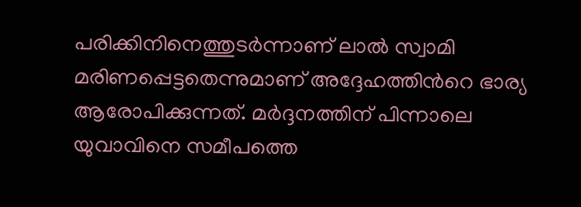പരിക്കിനിനെത്തുടര്‍ന്നാണ് ലാല്‍ സ്വാമി മരിണപ്പെട്ടതെന്നുമാണ് അദ്ദേഹത്തിന്‍റെ ഭാര്യ ആരോപിക്കുന്നത്. മര്‍ദ്ദനത്തിന് പിന്നാലെ യുവാവിനെ സമീപത്തെ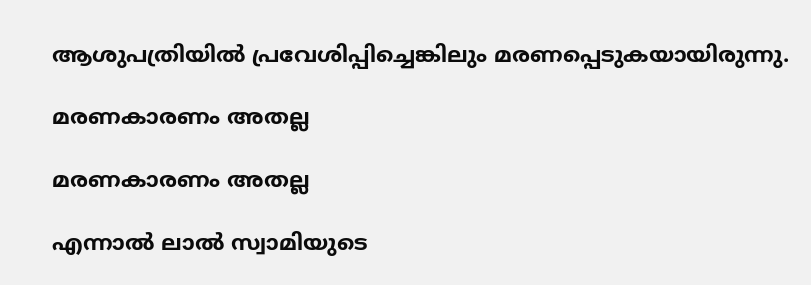ആശുപത്രിയില്‍ പ്രവേശിപ്പിച്ചെങ്കിലും മരണപ്പെടുകയായിരുന്നു.

മരണകാരണം അതല്ല

മരണകാരണം അതല്ല

എന്നാല്‍ ലാല്‍ സ്വാമിയുടെ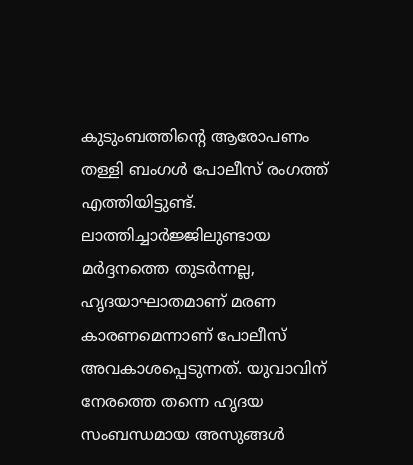കുടുംബത്തിന്‍റെ ആരോപണം തള്ളി ബംഗള്‍ പോലീസ് രംഗത്ത് എത്തിയിട്ടുണ്ട്. ലാത്തിച്ചാര്‍ജ്ജിലുണ്ടായ മര്‍ദ്ദനത്തെ തുടര്‍ന്നല്ല, ഹൃദയാഘാതമാണ് മരണ കാരണമെന്നാണ് പോലീസ് അവകാശപ്പെടുന്നത്. യുവാവിന് നേരത്തെ തന്നെ ഹൃദയ സംബന്ധമായ അസുങ്ങള്‍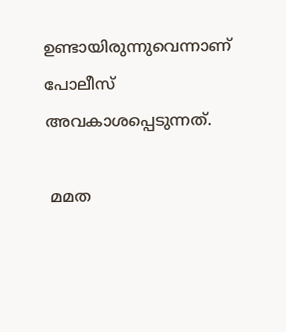ഉണ്ടായിരുന്നുവെന്നാണ് പോലീസ് അവകാശപ്പെടുന്നത്.

 മമത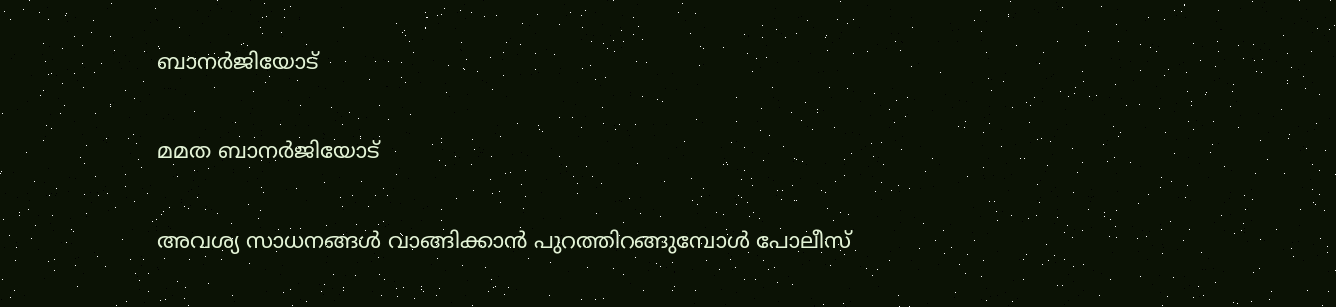ബാനര്‍ജിയോട്

മമത ബാനര്‍ജിയോട്

അവശ്യ സാധനങ്ങള്‍ വാങ്ങിക്കാന്‍ പുറത്തിറങ്ങുമ്പോള്‍ പോലീസ്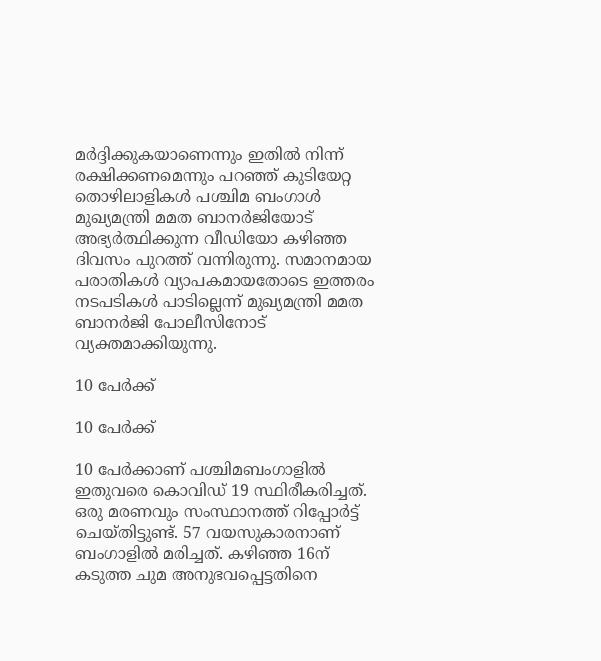മര്‍ദ്ദിക്കുകയാണെന്നും ഇതില്‍ നിന്ന് രക്ഷിക്കണമെന്നും പറഞ്ഞ് കുടിയേറ്റ തൊഴിലാളികള്‍ പശ്ചിമ ബംഗാള്‍ മുഖ്യമന്ത്രി മമത ബാനര്‍ജിയോട് അഭ്യര്‍ത്ഥിക്കുന്ന വീഡിയോ കഴിഞ്ഞ ദിവസം പുറത്ത് വന്നിരുന്നു. സമാനമായ പരാതികള്‍ വ്യാപകമായതോടെ ഇത്തരം നടപടികള്‍ പാടില്ലെന്ന് മുഖ്യമന്ത്രി മമത ബാനര്‍ജി പോലീസിനോട് വ്യക്തമാക്കിയുന്നു.

10 പേര്‍ക്ക്

10 പേര്‍ക്ക്

10 പേര്‍ക്കാണ് പശ്ചിമബംഗാളില്‍ ഇതുവരെ കൊവിഡ് 19 സ്ഥിരീകരിച്ചത്. ഒരു മരണവും സംസ്ഥാനത്ത് റിപ്പോര്‍ട്ട് ചെയ്തിട്ടുണ്ട്. 57 വയസുകാരനാണ് ബംഗാളില്‍ മരിച്ചത്. കഴിഞ്ഞ 16ന്‌ കടുത്ത ചുമ അനുഭവപ്പെട്ടതിനെ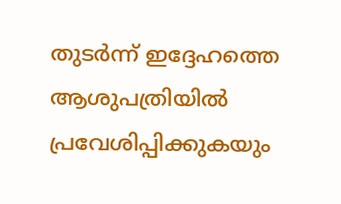തുടര്‍ന്ന് ഇദ്ദേഹത്തെ ആശുപത്രിയില്‍ പ്രവേശിപ്പിക്കുകയും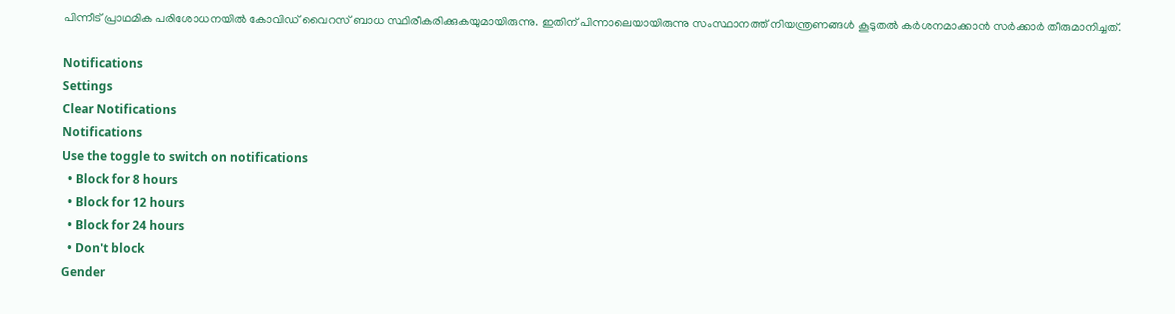പിന്നീട് പ്രാഥമിക പരിശോധനയില്‍ കോവിഡ് വൈറസ് ബാധ സ്ഥിരീകരിക്കുകയുമായിരുന്നു. ഇതിന് പിന്നാലെയായിരുന്നു സംസ്ഥാനത്ത് നിയന്ത്രണങ്ങള്‍ കൂടുതല്‍ കര്‍ശനമാക്കാന്‍ സര്‍ക്കാര്‍ തീരുമാനിച്ചത്.

Notifications
Settings
Clear Notifications
Notifications
Use the toggle to switch on notifications
  • Block for 8 hours
  • Block for 12 hours
  • Block for 24 hours
  • Don't block
Gender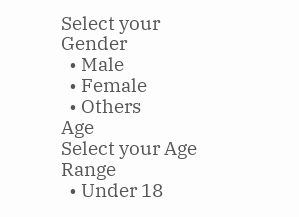Select your Gender
  • Male
  • Female
  • Others
Age
Select your Age Range
  • Under 18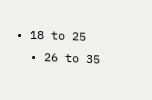• 18 to 25
  • 26 to 35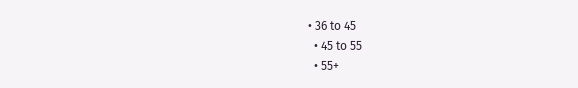• 36 to 45
  • 45 to 55
  • 55+